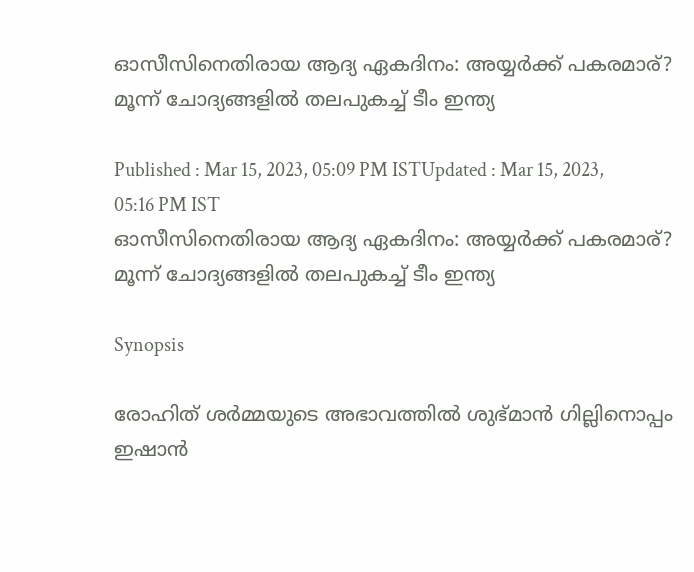ഓസീസിനെതിരായ ആദ്യ ഏകദിനം: അയ്യര്‍ക്ക് പകരമാര്? മൂന്ന് ചോദ്യങ്ങളില്‍ തലപുകച്ച് ടീം ഇന്ത്യ

Published : Mar 15, 2023, 05:09 PM ISTUpdated : Mar 15, 2023, 05:16 PM IST
ഓസീസിനെതിരായ ആദ്യ ഏകദിനം: അയ്യര്‍ക്ക് പകരമാര്? മൂന്ന് ചോദ്യങ്ങളില്‍ തലപുകച്ച് ടീം ഇന്ത്യ

Synopsis

രോഹിത് ശര്‍മ്മയുടെ അഭാവത്തില്‍ ശുഭ്‌മാന്‍ ഗില്ലിനൊപ്പം ഇഷാന്‍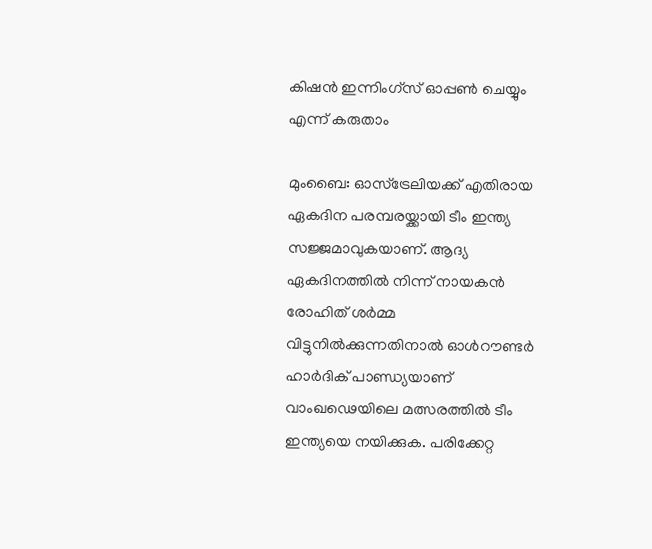കിഷന്‍ ഇന്നിംഗ്സ് ഓപ്പണ്‍ ചെയ്യും എന്ന് കരുതാം

മുംബൈ: ഓസ്‌ട്രേലിയക്ക് എതിരായ ഏകദിന പരമ്പരയ്ക്കായി ടീം ഇന്ത്യ സജ്ജമാവുകയാണ്. ആദ്യ ഏകദിനത്തില്‍ നിന്ന് നായകന്‍ രോഹിത് ശര്‍മ്മ വിട്ടുനില്‍ക്കുന്നതിനാല്‍ ഓള്‍റൗണ്ടര്‍ ഹാര്‍ദിക് പാണ്ഡ്യയാണ് വാംഖഢെയിലെ മത്സരത്തില്‍ ടീം ഇന്ത്യയെ നയിക്കുക. പരിക്കേറ്റ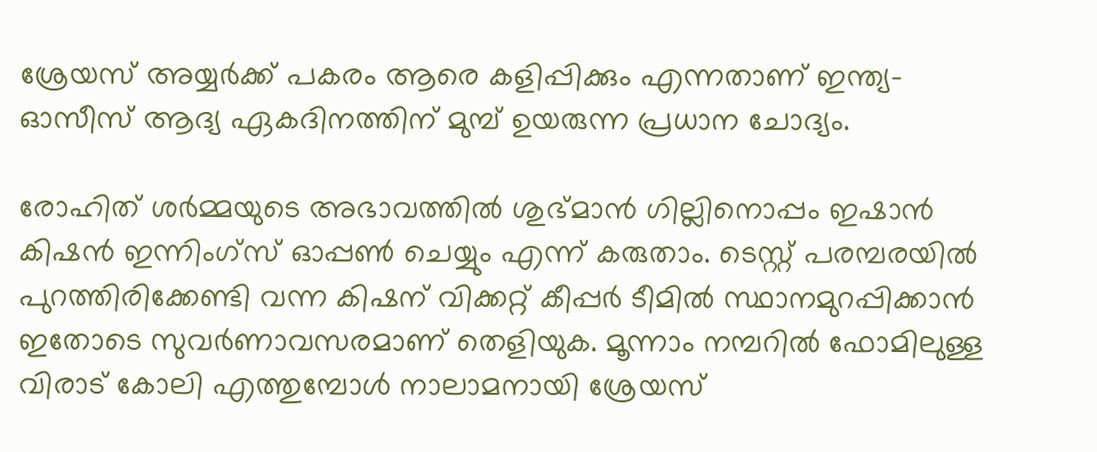ശ്രേയസ് അയ്യര്‍ക്ക് പകരം ആരെ കളിപ്പിക്കും എന്നതാണ് ഇന്ത്യ-ഓസീസ് ആദ്യ ഏകദിനത്തിന് മുമ്പ് ഉയരുന്ന പ്രധാന ചോദ്യം.

രോഹിത് ശര്‍മ്മയുടെ അഭാവത്തില്‍ ശുഭ്‌മാന്‍ ഗില്ലിനൊപ്പം ഇഷാന്‍ കിഷന്‍ ഇന്നിംഗ്സ് ഓപ്പണ്‍ ചെയ്യും എന്ന് കരുതാം. ടെസ്റ്റ് പരമ്പരയില്‍ പുറത്തിരിക്കേണ്ടി വന്ന കിഷന് വിക്കറ്റ് കീപ്പര്‍ ടീമില്‍ സ്ഥാനമുറപ്പിക്കാന്‍ ഇതോടെ സുവര്‍ണാവസരമാണ് തെളിയുക. മൂന്നാം നമ്പറില്‍ ഫോമിലുള്ള വിരാട് കോലി എത്തുമ്പോള്‍ നാലാമനായി ശ്രേയസ്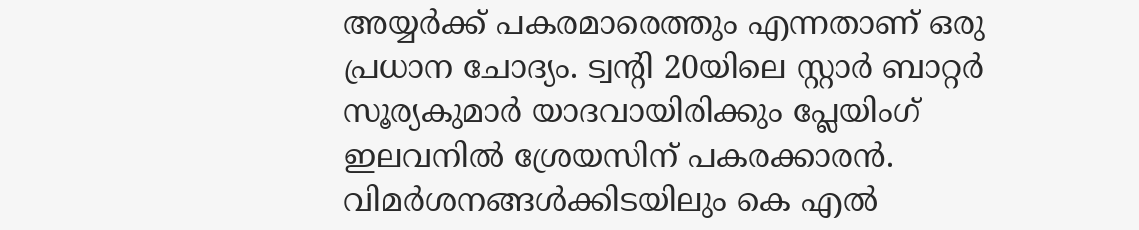അയ്യര്‍ക്ക് പകരമാരെത്തും എന്നതാണ് ഒരു പ്രധാന ചോദ്യം. ട്വന്‍റി 20യിലെ സ്റ്റാര്‍ ബാറ്റര്‍ സൂര്യകുമാര്‍ യാദവായിരിക്കും പ്ലേയിംഗ് ഇലവനില്‍ ശ്രേയസിന് പകരക്കാരന്‍. വിമര്‍ശനങ്ങള്‍ക്കിടയിലും കെ എല്‍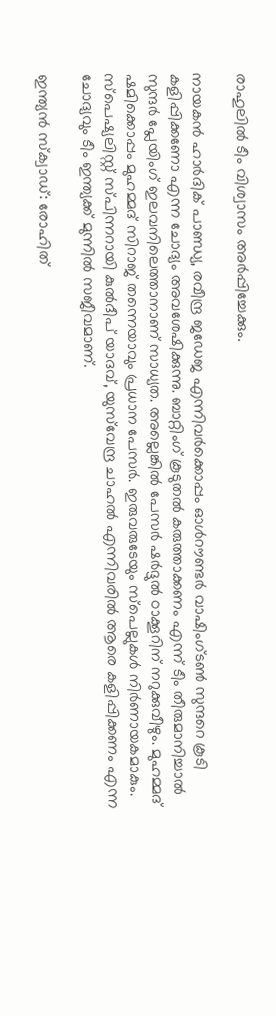രാഹുലില്‍ ടീം വിശ്വാസം അര്‍പ്പിച്ചേക്കും.

നായകന്‍ ഹാര്‍ദിക് പാണ്ഡ്യ, രവീന്ദ്ര ജഡേജ എന്നിവര്‍ക്കൊപ്പം ഓള്‍റൗണ്ടര്‍ വാഷിംഗ്‌ടണ്‍ സുന്ദറെ കൂടി കളിപ്പിക്കണോ എന്ന ചോദ്യം അവശേഷിക്കുന്നു. ബാറ്റിംഗ് കൂടുതല്‍ കരുത്താക്കണം എന്ന് ടീം തീരുമാനിച്ചാല്‍ സുന്ദര്‍ പ്ലേയിംഗ് ഇലവനിലെത്താനാണ് സാധ്യത. അല്ലെങ്കില്‍ പേസര്‍ ഷര്‍ദ്ദുല്‍ ഠാക്കൂറിന് നറുക്കുവീഴും. മുഹമ്മദ് ഷമിക്കൊപ്പം മുഹമ്മദ് സിറാജ് തന്നെയാവും പ്രധാന പേസര്‍. ഇരുവരുടേയും സ്‌പെല്ലുകള്‍ നിര്‍ണായകമാകും. സ്‌‌പെഷ്യലിസ്റ്റ് സ്‌പിന്നറായി കുല്‍ദീപ് യാദവ്, യുസ്‌വേന്ദ്ര ചാഹല്‍ എന്നിവരില്‍ ആരെ കളിപ്പിക്കണം എന്ന ചോദ്യവും ടീം ഇന്ത്യക്ക് മുന്നില്‍ സജീവമാണ്.

ഇന്ത്യന്‍ സ്‌ക്വാഡ്: രോഹിത്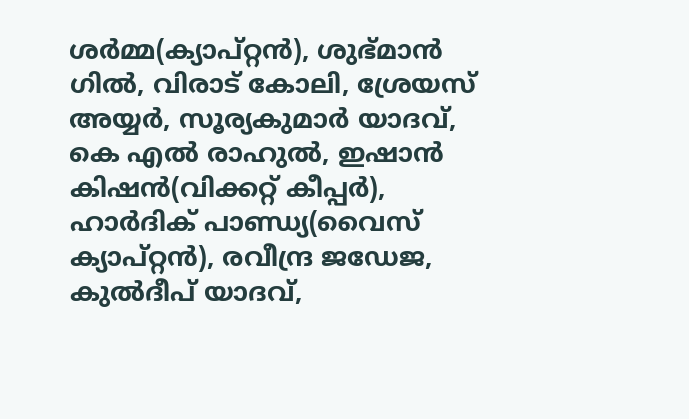ശര്‍മ്മ(ക്യാപ്റ്റന്‍), ശുഭ്‌മാന്‍ ഗില്‍, വിരാട് കോലി, ശ്രേയസ് അയ്യര്‍, സൂര്യകുമാര്‍ യാദവ്, കെ എല്‍ രാഹുല്‍, ഇഷാന്‍ കിഷന്‍(വിക്കറ്റ് കീപ്പര്‍), ഹാര്‍ദിക് പാണ്ഡ്യ(വൈസ് ക്യാപ്റ്റന്‍), രവീന്ദ്ര ജഡേജ, കുല്‍ദീപ് യാദവ്,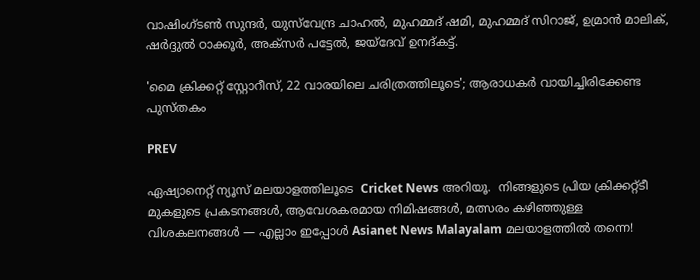വാഷിംഗ്ടണ്‍ സുന്ദര്‍, യുസ്‌വേന്ദ്ര ചാഹല്‍, മുഹമ്മദ് ഷമി, മുഹമ്മദ് സിറാജ്, ഉമ്രാന്‍ മാലിക്, ഷര്‍ദ്ദുല്‍ ഠാക്കൂര്‍, അക്‌സര്‍ പട്ടേല്‍, ജയ്‌ദേവ് ഉനദ്‌കട്ട്.

'മൈ ക്രിക്കറ്റ് സ്റ്റോറീസ്, 22 വാരയിലെ ചരിത്രത്തിലൂടെ'; ആരാധക‍ര്‍ വായിച്ചിരിക്കേണ്ട പുസ്‌തകം

PREV

ഏഷ്യാനെറ്റ് ന്യൂസ് മലയാളത്തിലൂടെ  Cricket News അറിയൂ.  നിങ്ങളുടെ പ്രിയ ക്രിക്കറ്റ്ടീ മുകളുടെ പ്രകടനങ്ങൾ, ആവേശകരമായ നിമിഷങ്ങൾ, മത്സരം കഴിഞ്ഞുള്ള വിശകലനങ്ങൾ — എല്ലാം ഇപ്പോൾ Asianet News Malayalam മലയാളത്തിൽ തന്നെ!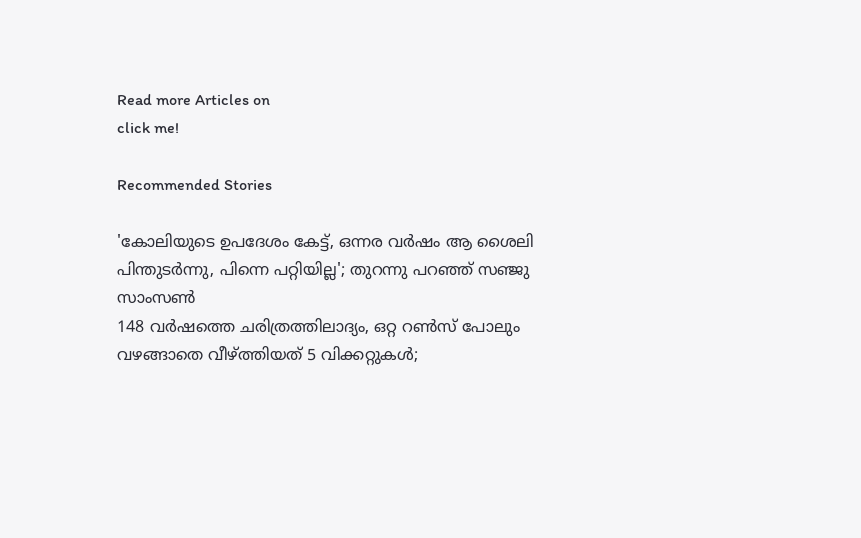Read more Articles on
click me!

Recommended Stories

'കോലിയുടെ ഉപദേശം കേട്ട്, ഒന്നര വർഷം ആ ശൈലി പിന്തുടര്‍ന്നു, പിന്നെ പറ്റിയില്ല'; തുറന്നു പറഞ്ഞ് സഞ്ജു സാംസൺ
148 വര്‍ഷത്തെ ചരിത്രത്തിലാദ്യം, ഒറ്റ റൺസ് പോലും വഴങ്ങാതെ വീഴ്ത്തിയത് 5 വിക്കറ്റുകൾ;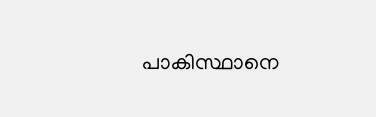പാകിസ്ഥാനെ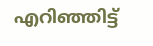എറിഞ്ഞിട്ട്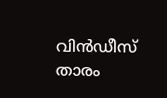വിൻഡീസ് താരം